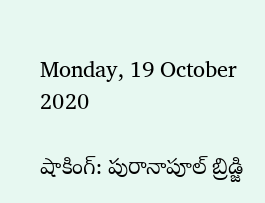Monday, 19 October 2020

షాకింగ్: పురానాపూల్ బ్రిడ్జి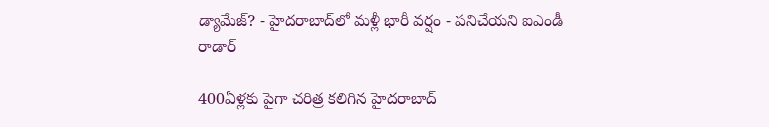డ్యామేజ్? - హైదరాబాద్‌లో మళ్లీ భారీ వర్షం - పనిచేయని ఐఎండీ రాడార్

400ఏళ్లకు పైగా చరిత్ర కలిగిన హైదరాబాద్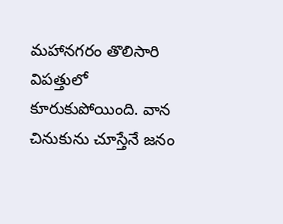మహానగరం తొలిసారి విపత్తులో కూరుకుపోయింది. వాన చినుకును చూస్తేనే జనం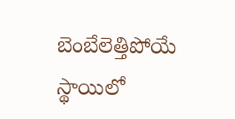బెంబేలెత్తిపోయే స్థాయిలో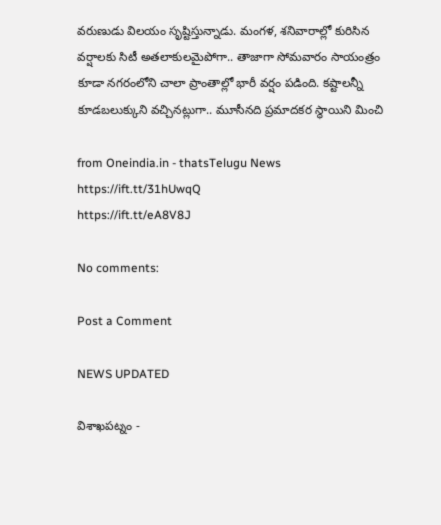వరుణుడు విలయం సృష్టిస్తున్నాడు. మంగళ, శనివారాల్లో కురిసిన వర్షాలకు సిటీ అతలాకులమైపోగా.. తాజాగా సోమవారం సాయంత్రం కూడా నగరంలోని చాలా ప్రాంతాల్లో భారీ వర్షం పడింది. కష్టాలన్నీ కూడబలుక్కుని వచ్చినట్లుగా.. మూసీనది ప్రమాదకర స్థాయిని మించి

from Oneindia.in - thatsTelugu News https://ift.tt/31hUwqQ
https://ift.tt/eA8V8J

No comments:

Post a Comment

NEWS UPDATED

విశాఖపట్నం -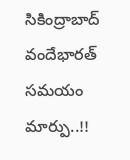సికింద్రాబాద్ వందేభారత్ సమయం మార్పు..!!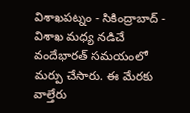విశాఖపట్నం - సికింద్రాబాద్ - విశాఖ మధ్య నడిచే వందేభారత్ సమయంలో మర్పు చేసారు. ఈ మేరకు వాల్తేరు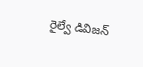రైల్వే డివిజన్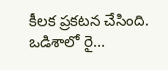కీలక ప్రకటన చేసింది. ఒడిశాలో రై...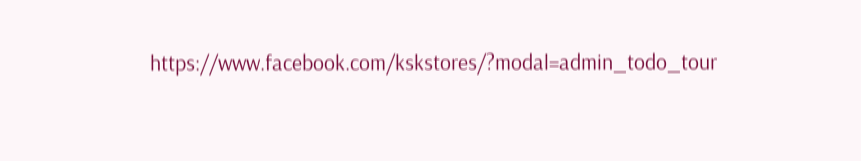https://www.facebook.com/kskstores/?modal=admin_todo_tour